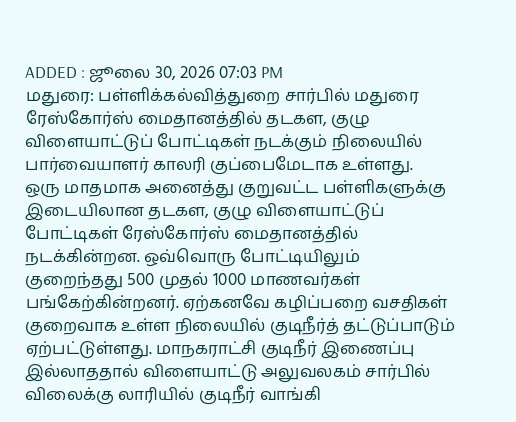ADDED : ஜூலை 30, 2026 07:03 PM
மதுரை: பள்ளிக்கல்வித்துறை சார்பில் மதுரை ரேஸ்கோர்ஸ் மைதானத்தில் தடகள, குழு விளையாட்டுப் போட்டிகள் நடக்கும் நிலையில் பார்வையாளர் காலரி குப்பைமேடாக உள்ளது.
ஒரு மாதமாக அனைத்து குறுவட்ட பள்ளிகளுக்கு இடையிலான தடகள, குழு விளையாட்டுப் போட்டிகள் ரேஸ்கோர்ஸ் மைதானத்தில் நடக்கின்றன. ஒவ்வொரு போட்டியிலும் குறைந்தது 500 முதல் 1000 மாணவர்கள் பங்கேற்கின்றனர். ஏற்கனவே கழிப்பறை வசதிகள் குறைவாக உள்ள நிலையில் குடிநீர்த் தட்டுப்பாடும் ஏற்பட்டுள்ளது. மாநகராட்சி குடிநீர் இணைப்பு இல்லாததால் விளையாட்டு அலுவலகம் சார்பில் விலைக்கு லாரியில் குடிநீர் வாங்கி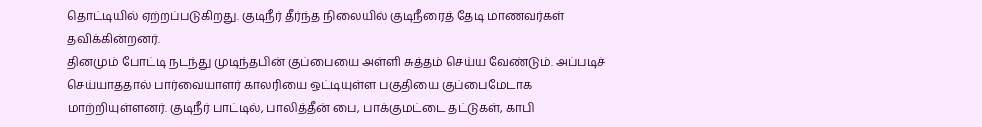தொட்டியில் ஏற்றப்படுகிறது. குடிநீர் தீர்ந்த நிலையில் குடிநீரைத் தேடி மாணவர்கள் தவிக்கின்றனர்.
தினமும் போட்டி நடந்து முடிந்தபின் குப்பையை அள்ளி சுத்தம் செய்ய வேண்டும். அப்படிச் செய்யாததால் பார்வையாளர் காலரியை ஒட்டியுள்ள பகுதியை குப்பைமேடாக மாற்றியுள்ளனர். குடிநீர் பாட்டில், பாலித்தீன் பை, பாக்குமட்டை தட்டுகள், காபி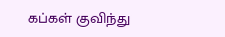கப்கள் குவிந்து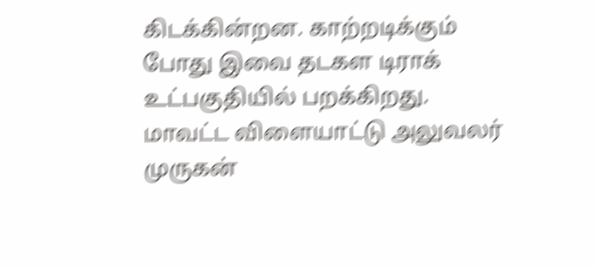கிடக்கின்றன. காற்றடிக்கும் போது இவை தடகள டிராக் உட்பகுதியில் பறக்கிறது.
மாவட்ட விளையாட்டு அலுவலர் முருகன்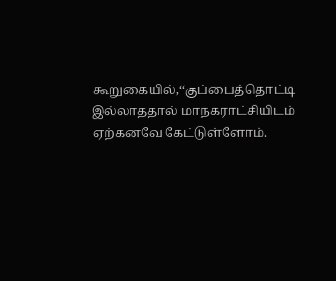கூறுகையில்,‘‘குப்பைத்தொட்டி இல்லாததால் மாநகராட்சியிடம் ஏற்கனவே கேட்டுள்ளோம்.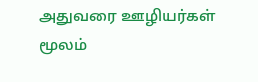அதுவரை ஊழியர்கள் மூலம்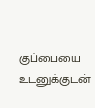குப்பையை உடனுக்குடன்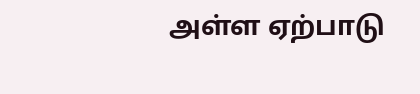அள்ள ஏற்பாடு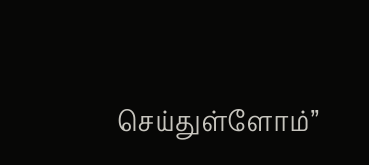செய்துள்ளோம்’’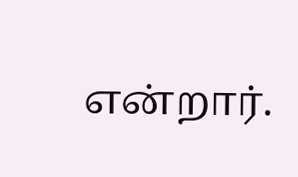என்றார்.